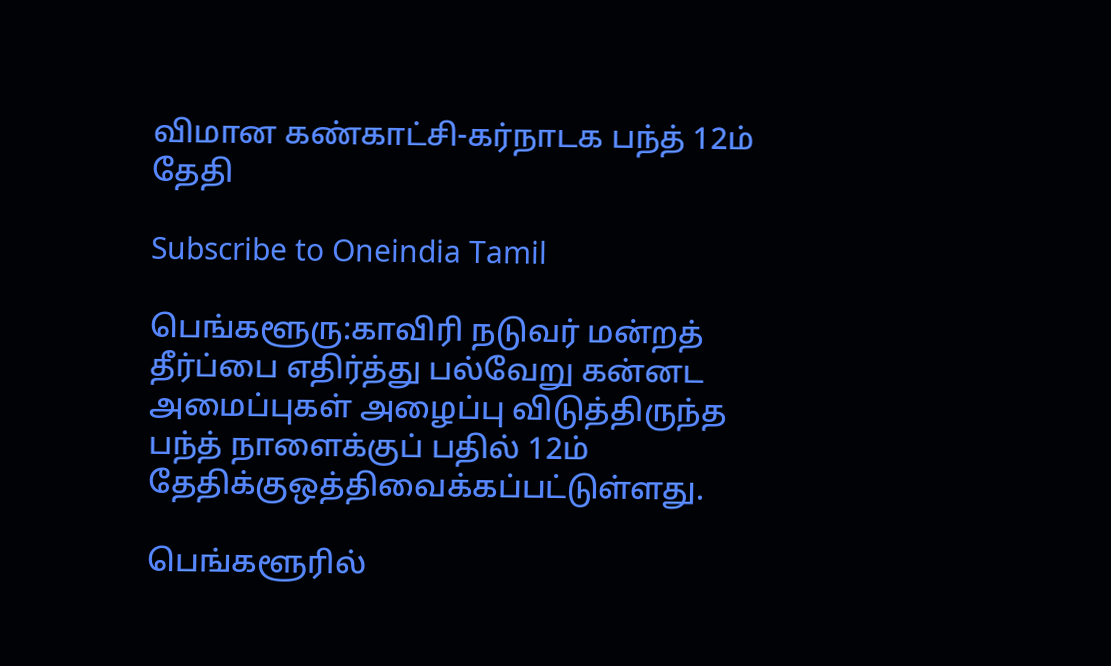விமான கண்காட்சி-கர்நாடக பந்த் 12ம் தேதி

Subscribe to Oneindia Tamil

பெங்களூரு:காவிரி நடுவர் மன்றத் தீர்ப்பை எதிர்த்து பல்வேறு கன்னட அமைப்புகள் அழைப்பு விடுத்திருந்த பந்த் நாளைக்குப் பதில் 12ம் தேதிக்குஒத்திவைக்கப்பட்டுள்ளது.

பெங்களூரில்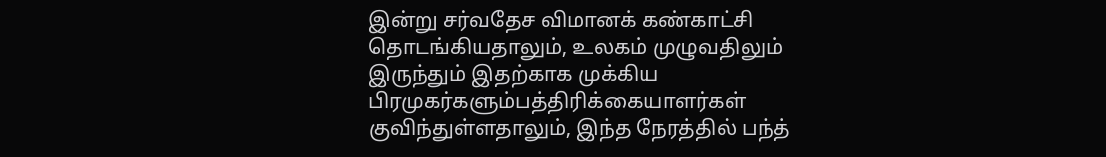இன்று சர்வதேச விமானக் கண்காட்சி தொடங்கியதாலும், உலகம் முழுவதிலும் இருந்தும் இதற்காக முக்கிய பிரமுகர்களும்பத்திரிக்கையாளர்கள் குவிந்துள்ளதாலும், இந்த நேரத்தில் பந்த்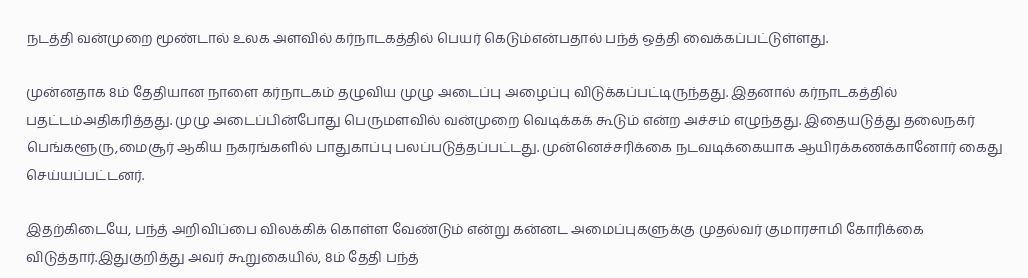நடத்தி வன்முறை மூண்டால் உலக அளவில் கர்நாடகத்தில் பெயர் கெடும்என்பதால் பந்த் ஒத்தி வைக்கப்பட்டுள்ளது.

முன்னதாக 8ம் தேதியான நாளை கர்நாடகம் தழுவிய முழு அடைப்பு அழைப்பு விடுக்கப்பட்டிருந்தது. இதனால் கர்நாடகத்தில் பதட்டம்அதிகரித்தது. முழு அடைப்பின்போது பெருமளவில் வன்முறை வெடிக்கக் கூடும் என்ற அச்சம் எழுந்தது. இதையடுத்து தலைநகர் பெங்களூரு,மைசூர் ஆகிய நகரங்களில் பாதுகாப்பு பலப்படுத்தப்பட்டது. முன்னெச்சரிக்கை நடவடிக்கையாக ஆயிரக்கணக்கானோர் கைது செய்யப்பட்டனர்.

இதற்கிடையே, பந்த் அறிவிப்பை விலக்கிக் கொள்ள வேண்டும் என்று கன்னட அமைப்புகளுக்கு முதல்வர் குமாரசாமி கோரிக்கை விடுத்தார்.இதுகுறித்து அவர் கூறுகையில், 8ம் தேதி பந்த்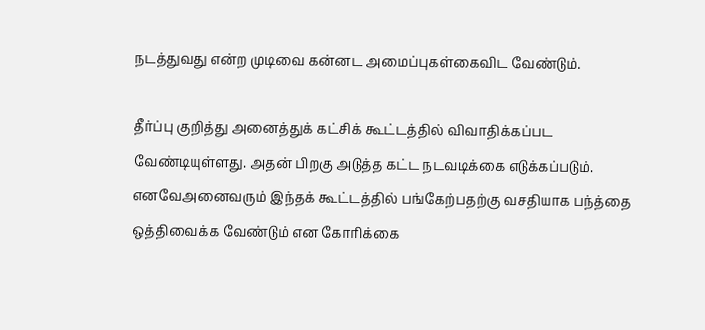நடத்துவது என்ற முடிவை கன்னட அமைப்புகள்கைவிட வேண்டும்.

தீர்ப்பு குறித்து அனைத்துக் கட்சிக் கூட்டத்தில் விவாதிக்கப்பட வேண்டியுள்ளது. அதன் பிறகு அடுத்த கட்ட நடவடிக்கை எடுக்கப்படும். எனவேஅனைவரும் இந்தக் கூட்டத்தில் பங்கேற்பதற்கு வசதியாக பந்த்தை ஒத்திவைக்க வேண்டும் என கோரிக்கை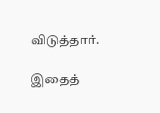விடுத்தார்.

இதைத்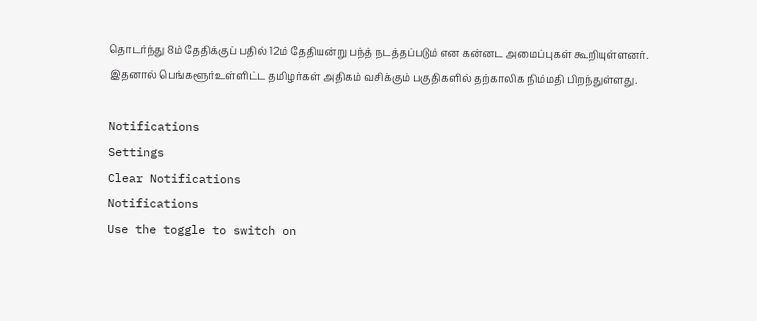தொடர்ந்து 8ம் தேதிக்குப் பதில் 12ம் தேதியன்று பந்த் நடத்தப்படும் என கன்னட அமைப்புகள் கூறியுள்ளனர். இதனால் பெங்களூர்உள்ளிட்ட தமிழர்கள் அதிகம் வசிக்கும் பகுதிகளில் தற்காலிக நிம்மதி பிறந்துள்ளது.

Notifications
Settings
Clear Notifications
Notifications
Use the toggle to switch on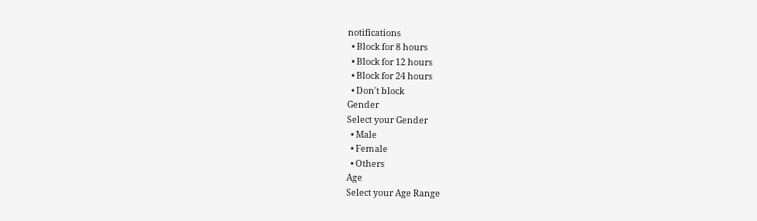notifications
  • Block for 8 hours
  • Block for 12 hours
  • Block for 24 hours
  • Don't block
Gender
Select your Gender
  • Male
  • Female
  • Others
Age
Select your Age Range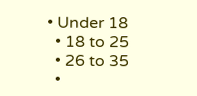• Under 18
  • 18 to 25
  • 26 to 35
  •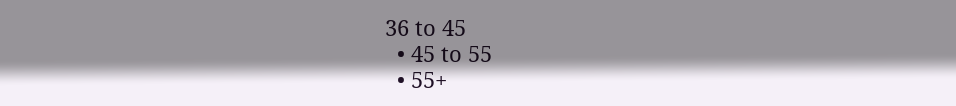36 to 45
  • 45 to 55
  • 55+